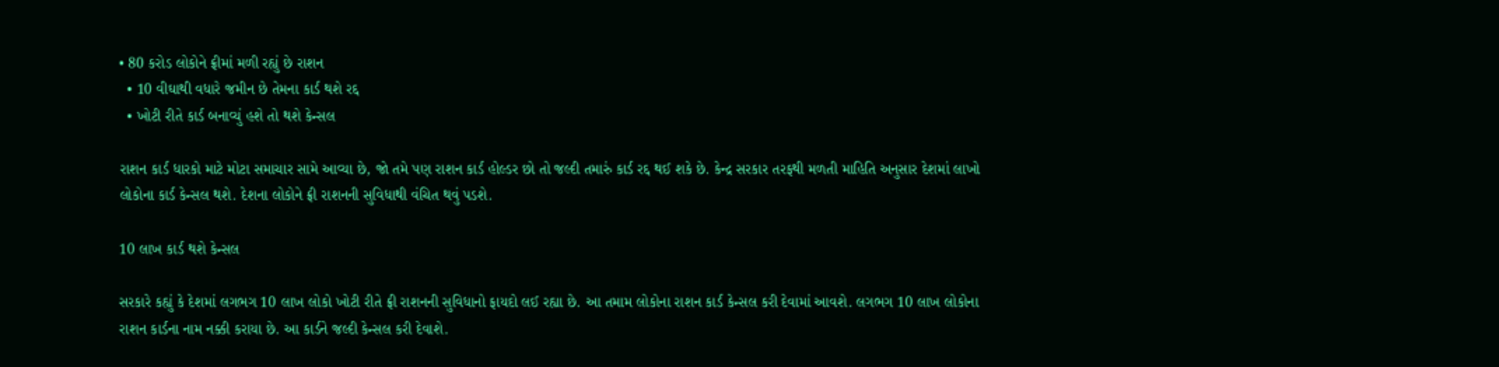• 80 કરોડ લોકોને ફ્રીમાં મળી રહ્યું છે રાશન
  • 10 વીઘાથી વધારે જમીન છે તેમના કાર્ડ થશે રદ્દ
  • ખોટી રીતે કાર્ડ બનાવ્યું હશે તો થશે કેન્સલ

રાશન કાર્ડ ધારકો માટે મોટા સમાચાર સામે આવ્યા છે, જો તમે પણ રાશન કાર્ડ હોલ્ડર છો તો જલ્દી તમારું કાર્ડ રદ્દ થઈ શકે છે. કેન્દ્ર સરકાર તરફથી મળતી માહિતિ અનુસાર દેશમાં લાખો લોકોના કાર્ડ કેન્સલ થશે. દેશના લોકોને ફ્રી રાશનની સુવિધાથી વંચિત થવું પડશે.

10 લાખ કાર્ડ થશે કેન્સલ

સરકારે કહ્યું કે દેશમાં લગભગ 10 લાખ લોકો ખોટી રીતે ફ્રી રાશનની સુવિધાનો ફાયદો લઈ રહ્યા છે. આ તમામ લોકોના રાશન કાર્ડ કેન્સલ કરી દેવામાં આવશે. લગભગ 10 લાખ લોકોના રાશન કાર્ડના નામ નક્કી કરાયા છે. આ કાર્ડને જલ્દી કેન્સલ કરી દેવાશે.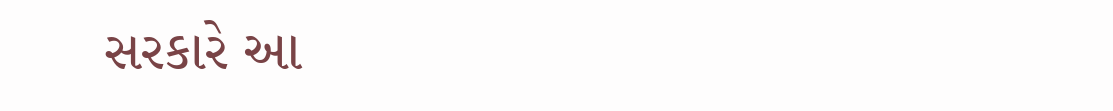સરકારે આ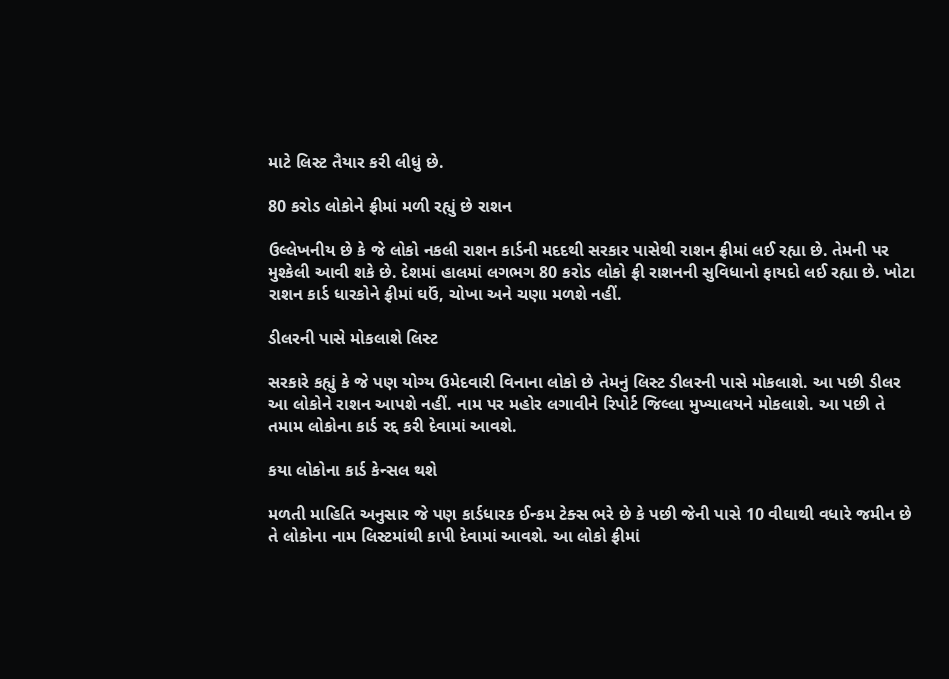માટે લિસ્ટ તૈયાર કરી લીધું છે.

80 કરોડ લોકોને ફ્રીમાં મળી રહ્યું છે રાશન

ઉલ્લેખનીય છે કે જે લોકો નકલી રાશન કાર્ડની મદદથી સરકાર પાસેથી રાશન ફ્રીમાં લઈ રહ્યા છે. તેમની પર મુશ્કેલી આવી શકે છે. દેશમાં હાલમાં લગભગ 80 કરોડ લોકો ફ્રી રાશનની સુવિધાનો ફાયદો લઈ રહ્યા છે. ખોટા રાશન કાર્ડ ધારકોને ફ્રીમાં ઘઉં, ચોખા અને ચણા મળશે નહીં.

ડીલરની પાસે મોકલાશે લિસ્ટ

સરકારે કહ્યું કે જે પણ યોગ્ય ઉમેદવારી વિનાના લોકો છે તેમનું લિસ્ટ ડીલરની પાસે મોકલાશે. આ પછી ડીલર આ લોકોને રાશન આપશે નહીં. નામ પર મહોર લગાવીને રિપોર્ટ જિલ્લા મુખ્યાલયને મોકલાશે. આ પછી તે તમામ લોકોના કાર્ડ રદ્દ કરી દેવામાં આવશે.

કયા લોકોના કાર્ડ કેન્સલ થશે

મળતી માહિતિ અનુસાર જે પણ કાર્ડધારક ઈન્કમ ટેક્સ ભરે છે કે પછી જેની પાસે 10 વીઘાથી વધારે જમીન છે તે લોકોના નામ લિસ્ટમાંથી કાપી દેવામાં આવશે. આ લોકો ફ્રીમાં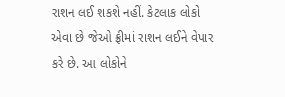રાશન લઈ શકશે નહીં. કેટલાક લોકો એવા છે જેઓ ફ્રીમાં રાશન લઈને વેપાર કરે છે. આ લોકોને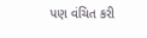પણ વંચિત કરી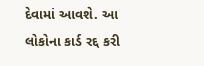દેવામાં આવશે. આ લોકોના કાર્ડ રદ્દ કરી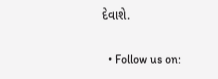દેવાશે.

  • Follow us on: